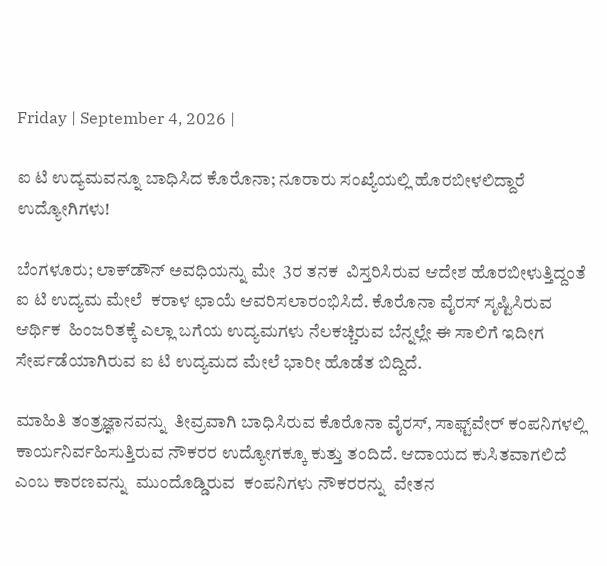Friday | September 4, 2026 |

ಐ ಟಿ ಉದ್ಯಮವನ್ನೂ ಬಾಧಿಸಿದ ಕೊರೊನಾ; ನೂರಾರು ಸಂಖ್ಯೆಯಲ್ಲಿ ಹೊರಬೀಳಲಿದ್ದಾರೆ ಉದ್ಯೋಗಿಗಳು!

ಬೆಂಗಳೂರು; ಲಾಕ್‌ಡೌನ್‌ ಅವಧಿಯನ್ನು ಮೇ  3ರ ತನಕ  ವಿಸ್ತರಿಸಿರುವ ಆದೇಶ ಹೊರಬೀಳುತ್ತಿದ್ದಂತೆ ಐ ಟಿ ಉದ್ಯಮ ಮೇಲೆ  ಕರಾಳ ಛಾಯೆ ಆವರಿಸಲಾರಂಭಿಸಿದೆ. ಕೊರೊನಾ ವೈರಸ್‌ ಸೃಷ್ಟಿಸಿರುವ  ಆರ್ಥಿಕ  ಹಿಂಜರಿತಕ್ಕೆ ಎಲ್ಲಾ ಬಗೆಯ ಉದ್ಯಮಗಳು ನೆಲಕಚ್ಚಿರುವ ಬೆನ್ನಲ್ಲೇ ಈ ಸಾಲಿಗೆ ಇದೀಗ ಸೇರ್ಪಡೆಯಾಗಿರುವ ಐ ಟಿ ಉದ್ಯಮದ ಮೇಲೆ ಭಾರೀ ಹೊಡೆತ ಬಿದ್ದಿದೆ.

ಮಾಹಿತಿ ತಂತ್ರಜ್ಞಾನವನ್ನು  ತೀವ್ರವಾಗಿ ಬಾಧಿಸಿರುವ ಕೊರೊನಾ ವೈರಸ್‌, ಸಾಫ್ಟ್‌ವೇರ್‌ ಕಂಪನಿಗಳಲ್ಲಿ  ಕಾರ್ಯನಿರ್ವಹಿಸುತ್ತಿರುವ ನೌಕರರ ಉದ್ಯೋಗಕ್ಕೂ ಕುತ್ತು ತಂದಿದೆ. ಆದಾಯದ ಕುಸಿತವಾಗಲಿದೆ  ಎಂಬ ಕಾರಣವನ್ನು  ಮುಂದೊಡ್ಡಿರುವ  ಕಂಪನಿಗಳು ನೌಕರರನ್ನು  ವೇತನ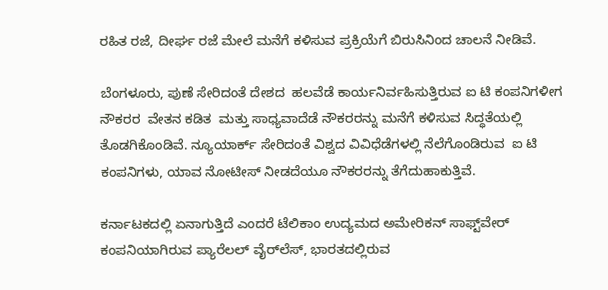ರಹಿತ ರಜೆ, ದೀರ್ಘ ರಜೆ ಮೇಲೆ ಮನೆಗೆ ಕಳಿಸುವ ಪ್ರಕ್ರಿಯೆಗೆ ಬಿರುಸಿನಿಂದ ಚಾಲನೆ ನೀಡಿವೆ.

ಬೆಂಗಳೂರು, ಪುಣೆ ಸೇರಿದಂತೆ ದೇಶದ  ಹಲವೆಡೆ ಕಾರ್ಯನಿರ್ವಹಿಸುತ್ತಿರುವ ಐ ಟಿ ಕಂಪನಿಗಳೀಗ ನೌಕರರ  ವೇತನ ಕಡಿತ  ಮತ್ತು ಸಾಧ್ಯವಾದೆಡೆ ನೌಕರರನ್ನು ಮನೆಗೆ ಕಳಿಸುವ ಸಿದ್ಧತೆಯಲ್ಲಿ ತೊಡಗಿಕೊಂಡಿವೆ. ನ್ಯೂಯಾರ್ಕ್‌ ಸೇರಿದಂತೆ ವಿಶ್ವದ ವಿವಿಧೆಡೆಗಳಲ್ಲಿ ನೆಲೆಗೊಂಡಿರುವ  ಐ ಟಿ ಕಂಪನಿಗಳು, ಯಾವ ನೋಟೀಸ್‌ ನೀಡದೆಯೂ ನೌಕರರನ್ನು ತೆಗೆದುಹಾಕುತ್ತಿವೆ.

ಕರ್ನಾಟಕದಲ್ಲಿ ಏನಾಗುತ್ತಿದೆ ಎಂದರೆ ಟೆಲಿಕಾಂ ಉದ್ಯಮದ ಅಮೇರಿಕನ್ ಸಾಫ್ಟ್‌ವೇರ್ ಕಂಪನಿಯಾಗಿರುವ ಪ್ಯಾರೆಲಲ್ ವೈರ್‌ಲೆಸ್, ಭಾರತದಲ್ಲಿರುವ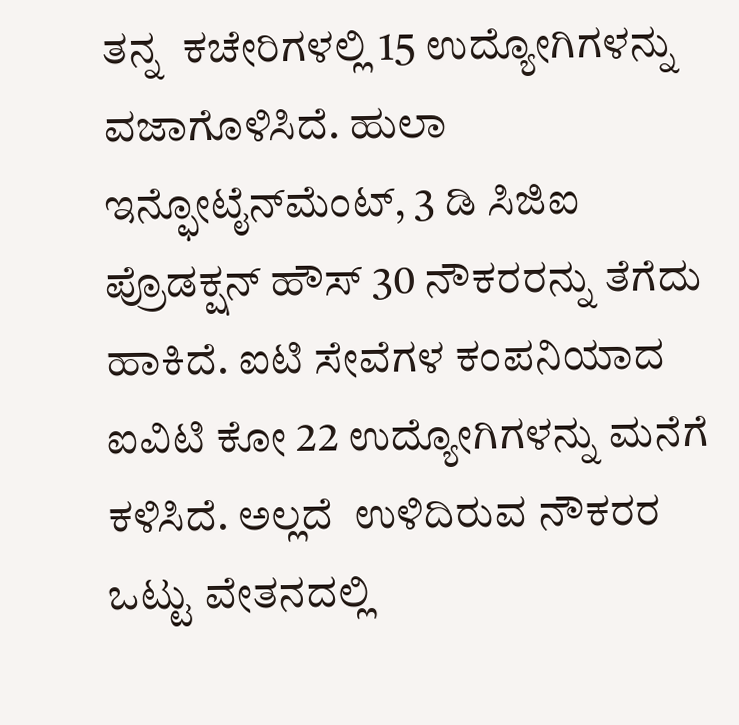ತನ್ನ  ಕಚೇರಿಗಳಲ್ಲಿ 15 ಉದ್ಯೋಗಿಗಳನ್ನು ವಜಾಗೊಳಿಸಿದೆ. ಹುಲಾ ಇನ್ಫೋಟೈನ್‌ಮೆಂಟ್, 3 ಡಿ ಸಿಜಿಐ ಪ್ರೊಡಕ್ಷನ್ ಹೌಸ್ 30 ನೌಕರರನ್ನು ತೆಗೆದು ಹಾಕಿದೆ. ಐಟಿ ಸೇವೆಗಳ ಕಂಪನಿಯಾದ ಐವಿಟಿ ಕೋ 22 ಉದ್ಯೋಗಿಗಳನ್ನು ಮನೆಗೆ ಕಳಿಸಿದೆ. ಅಲ್ಲದೆ  ಉಳಿದಿರುವ ನೌಕರರ  ಒಟ್ಟು ವೇತನದಲ್ಲಿ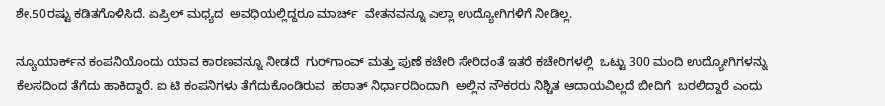ಶೇ.50ರಷ್ಟು ಕಡಿತಗೊಳಿಸಿದೆ. ಏಪ್ರಿಲ್‌ ಮಧ್ಯದ  ಅವಧಿಯಲ್ಲಿದ್ದರೂ ಮಾರ್ಚ್‌  ವೇತನವನ್ನೂ ಎಲ್ಲಾ ಉದ್ಯೋಗಿಗಳಿಗೆ ನೀಡಿಲ್ಲ.

ನ್ಯೂಯಾರ್ಕ್‌ನ ಕಂಪನಿಯೊಂದು ಯಾವ ಕಾರಣವನ್ನೂ ನೀಡದೆ  ಗುರ್‌ಗಾಂವ್‌ ಮತ್ತು ಪುಣೆ ಕಚೇರಿ ಸೇರಿದಂತೆ ಇತರೆ ಕಚೇರಿಗಳಲ್ಲಿ  ಒಟ್ಟು 300 ಮಂದಿ ಉದ್ಯೋಗಿಗಳನ್ನು ಕೆಲಸದಿಂದ ತೆಗೆದು ಹಾಕಿದ್ದಾರೆ. ಐ ಟಿ ಕಂಪನಿಗಳು ತೆಗೆದುಕೊಂಡಿರುವ  ಹಠಾತ್‌ ನಿರ್ಧಾರದಿಂದಾಗಿ  ಅಲ್ಲಿನ ನೌಕರರು ನಿಶ್ಚಿತ ಆದಾಯವಿಲ್ಲದೆ ಬೀದಿಗೆ  ಬರಲಿದ್ದಾರೆ ಎಂದು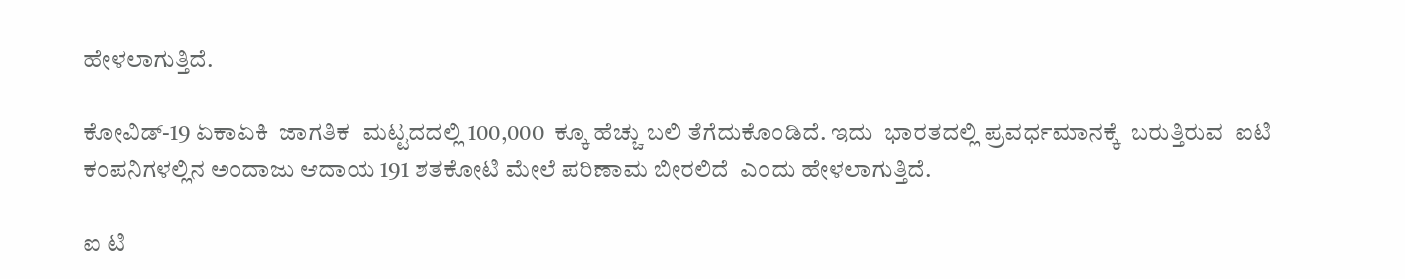ಹೇಳಲಾಗುತ್ತಿದೆ.

ಕೋವಿಡ್‌-19 ಏಕಾಏಕಿ  ಜಾಗತಿಕ  ಮಟ್ಟದದಲ್ಲಿ 100,000  ಕ್ಕೂ ಹೆಚ್ಚು ಬಲಿ ತೆಗೆದುಕೊಂಡಿದೆ. ಇದು  ಭಾರತದಲ್ಲಿ ಪ್ರವರ್ಧಮಾನಕ್ಕೆ  ಬರುತ್ತಿರುವ  ಐಟಿ ಕಂಪನಿಗಳಲ್ಲಿನ ಅಂದಾಜು ಆದಾಯ 191 ಶತಕೋಟಿ ಮೇಲೆ ಪರಿಣಾಮ ಬೀರಲಿದೆ  ಎಂದು ಹೇಳಲಾಗುತ್ತಿದೆ.

ಐ ಟಿ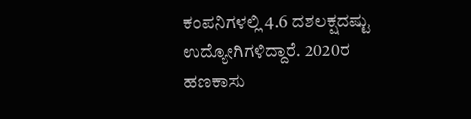ಕಂಪನಿಗಳಲ್ಲಿ 4.6 ದಶಲಕ್ಷದಷ್ಟು ಉದ್ಯೋಗಿಗಳಿದ್ದಾರೆ. 2020ರ ಹಣಕಾಸು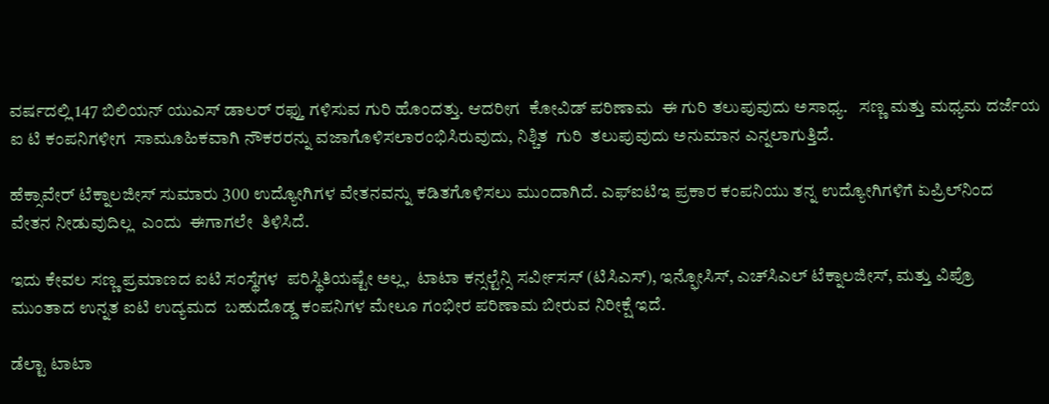ವರ್ಷದಲ್ಲಿ 147 ಬಿಲಿಯನ್‌ ಯುಎಸ್‌ ಡಾಲರ್‌ ರಫ್ತು ಗಳಿಸುವ ಗುರಿ ಹೊಂದತ್ತು. ಆದರೀಗ  ಕೋವಿಡ್‌ ಪರಿಣಾಮ  ಈ ಗುರಿ ತಲುಪುವುದು ಅಸಾಧ್ಯ.   ಸಣ್ಣ ಮತ್ತು ಮಧ್ಯಮ ದರ್ಜೆಯ ಐ ಟಿ ಕಂಪನಿಗಳೀಗ  ಸಾಮೂಹಿಕವಾಗಿ ನೌಕರರನ್ನು ವಜಾಗೊಳಿಸಲಾರಂಭಿಸಿರುವುದು, ನಿಶ್ಚಿತ  ಗುರಿ  ತಲುಪುವುದು ಅನುಮಾನ ಎನ್ನಲಾಗುತ್ತಿದೆ.

ಹೆಕ್ಸಾವೇರ್ ಟೆಕ್ನಾಲಜೀಸ್ ಸುಮಾರು 300 ಉದ್ಯೋಗಿಗಳ ವೇತನವನ್ನು ಕಡಿತಗೊಳಿಸಲು ಮುಂದಾಗಿದೆ. ಎಫ್‌ಐಟಿಇ ಪ್ರಕಾರ ಕಂಪನಿಯು ತನ್ನ ಉದ್ಯೋಗಿಗಳಿಗೆ ಏಪ್ರಿಲ್‌ನಿಂದ  ವೇತನ ನೀಡುವುದಿಲ್ಲ  ಎಂದು  ಈಗಾಗಲೇ  ತಿಳಿಸಿದೆ.

ಇದು ಕೇವಲ ಸಣ್ಣ ಪ್ರಮಾಣದ ಐಟಿ ಸಂಸ್ಥೆಗಳ  ಪರಿಸ್ಥಿತಿಯಷ್ಟೇ ಅಲ್ಲ,  ಟಾಟಾ ಕನ್ಸಲ್ಟೆನ್ಸಿ ಸರ್ವೀಸಸ್ (ಟಿಸಿಎಸ್), ಇನ್ಫೋಸಿಸ್, ಎಚ್‌ಸಿಎಲ್ ಟೆಕ್ನಾಲಜೀಸ್, ಮತ್ತು ವಿಪ್ರೊ ಮುಂತಾದ ಉನ್ನತ ಐಟಿ ಉದ್ಯಮದ  ಬಹುದೊಡ್ಡ ಕಂಪನಿಗಳ ಮೇಲೂ ಗಂಭೀರ ಪರಿಣಾಮ ಬೀರುವ ನಿರೀಕ್ಷೆ ಇದೆ.

ಡೆಲ್ಟಾ ಟಾಟಾ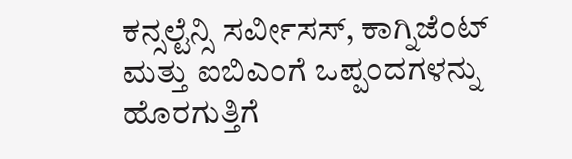ಕನ್ಸಲ್ಟೆನ್ಸಿ ಸರ್ವೀಸಸ್, ಕಾಗ್ನಿಜೆಂಟ್ ಮತ್ತು ಐಬಿಎಂಗೆ ಒಪ್ಪಂದಗಳನ್ನು ಹೊರಗುತ್ತಿಗೆ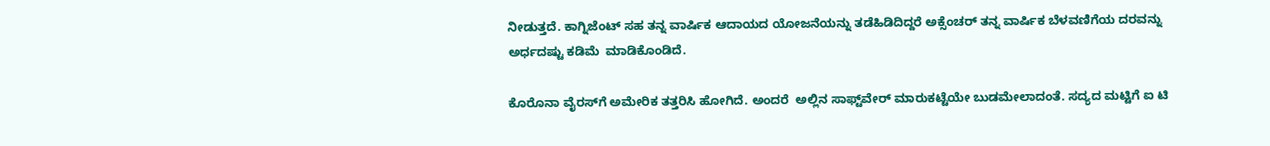ನೀಡುತ್ತದೆ. ಕಾಗ್ನಿಜೆಂಟ್ ಸಹ ತನ್ನ ವಾರ್ಷಿಕ ಆದಾಯದ ಯೋಜನೆಯನ್ನು ತಡೆಹಿಡಿದಿದ್ದರೆ ಅಕ್ಸೆಂಚರ್ ತನ್ನ ವಾರ್ಷಿಕ ಬೆಳವಣಿಗೆಯ ದರವನ್ನು ಅರ್ಧದಷ್ಟು ಕಡಿಮೆ  ಮಾಡಿಕೊಂಡಿದೆ.

ಕೊರೊನಾ ವೈರಸ್‌ಗೆ ಅಮೇರಿಕ ತತ್ತರಿಸಿ ಹೋಗಿದೆ. ಅಂದರೆ  ಅಲ್ಲಿನ ಸಾಫ್ಟ್‌ವೇರ್‌ ಮಾರುಕಟ್ಟೆಯೇ ಬುಡಮೇಲಾದಂತೆ. ಸದ್ಯದ ಮಟ್ಟಿಗೆ ಐ ಟಿ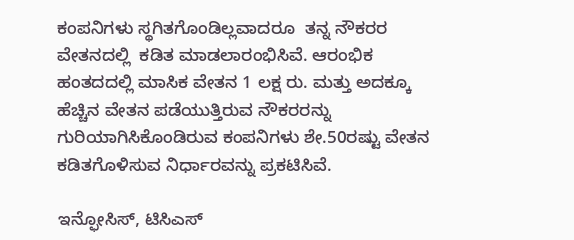ಕಂಪನಿಗಳು ಸ್ಥಗಿತಗೊಂಡಿಲ್ಲವಾದರೂ  ತನ್ನ ನೌಕರರ ವೇತನದಲ್ಲಿ  ಕಡಿತ ಮಾಡಲಾರಂಭಿಸಿವೆ. ಆರಂಭಿಕ ಹಂತದದಲ್ಲಿ ಮಾಸಿಕ ವೇತನ 1 ಲಕ್ಷ ರು. ಮತ್ತು ಅದಕ್ಕೂ ಹೆಚ್ಚಿನ ವೇತನ ಪಡೆಯುತ್ತಿರುವ ನೌಕರರನ್ನು ಗುರಿಯಾಗಿಸಿಕೊಂಡಿರುವ ಕಂಪನಿಗಳು ಶೇ.50ರಷ್ಟು ವೇತನ ಕಡಿತಗೊಳಿಸುವ ನಿರ್ಧಾರವನ್ನು ಪ್ರಕಟಿಸಿವೆ.

ಇನ್ಫೋಸಿಸ್‌, ಟಿಸಿಎಸ್‌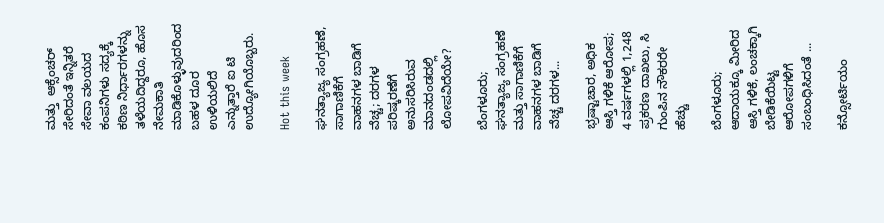ಮತ್ತು  ಆಕ್ಸೆಂಚರ್‌ ಸೇರಿದಂತೆ ಇನ್ನಿತರೆ ಸೇವಾ ವಲಯದ ಕಂಪನಿಗಳು ಸದ್ಯಕ್ಕೆ ಕಠಿಣ ನಿರ್ಧಾರಗಳನ್ನು ತಳೆಯದಿದ್ದರೂ, ಹೊಸ ನೇಮಕಾತಿ ಮಾಡಿಕೊಳ್ಳುವುದರಿಂದ  ಬಹಳ ದೂರ ಉಳಿಯಲಿದೆ ಎನ್ನುತ್ತಾರೆ ಐ ಟಿ ಉದ್ಯೋಗಿಯೊಬ್ಬರು.

Hot this week

ಘನತ್ಯಾಜ್ಯ ಸಂಗ್ರಹಣೆ, ಸಾಗಾಣಿಕೆಗೆ ವಾಹನಗಳ ಬಾಡಿಗೆ ವೆಚ್ಚ; ದರಗಳ ಪರಿಷ್ಕರಣೆಗೆ ಅನುಸರಿಸಿರುವ ಮಾನದಂಡದಲ್ಲಿ ಲೋಪವಿದೆಯೇ?

ಬೆಂಗಳೂರು; ಘನತ್ಯಾಜ್ಯ ಸಂಗ್ರಹಣೆ ಮತ್ತು ಸಾಗಾಣಿಕೆಗೆ ವಾಹನಗಳ ಬಾಡಿಗೆ ವೆಚ್ಚ ದರಗಳ...

ಭ್ರಷ್ಟಾಚಾರ, ಅಧಿಕ ಆಸ್ತಿ ಗಳಿಕೆ ಆರೋಪ; 4 ವರ್ಷಗಳಲ್ಲಿ 1,248 ಪ್ರಕರಣ ದಾಖಲು, ಸಿ ಗುಂಪಿನ ನೌಕರರೇ ಹೆಚ್ಚು

ಬೆಂಗಳೂರು; ಆದಾಯಕ್ಕೂ ಮೀರಿದ ಆಸ್ತಿ ಗಳಿಕೆ, ಲಂಚಕ್ಕಾಗಿ ಬೇಡಿಕೆಯಿಟ್ಟ  ಆರೋಪಗಳಿಗೆ ಸಂಬಂಧಿಸಿದಂತೆ ...

ಕನ್ಸೋರ್ಟಿಯಂ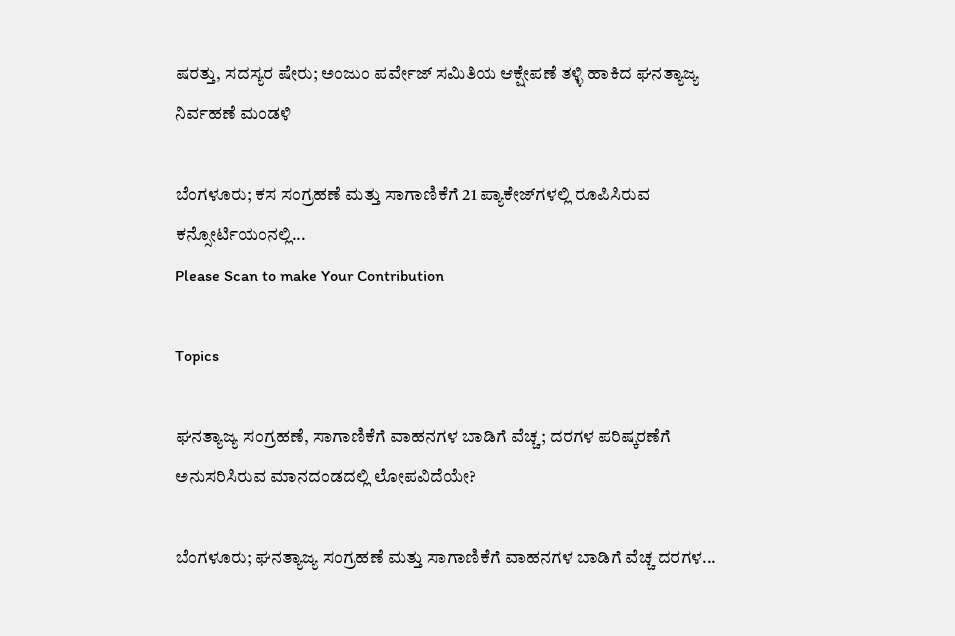ಷರತ್ತು, ಸದಸ್ಯರ ಷೇರು; ಅಂಜುಂ ಪರ್ವೇಜ್ ಸಮಿತಿಯ ಆಕ್ಷೇಪಣೆ ತಳ್ಳಿ ಹಾಕಿದ ಘನತ್ಯಾಜ್ಯ ನಿರ್ವಹಣೆ ಮಂಡಳಿ

ಬೆಂಗಳೂರು; ಕಸ ಸಂಗ್ರಹಣೆ ಮತ್ತು ಸಾಗಾಣಿಕೆಗೆ 21 ಪ್ಯಾಕೇಜ್‌ಗಳಲ್ಲಿ ರೂಪಿಸಿರುವ  ಕನ್ಸೋರ್ಟಿಯಂನಲ್ಲಿ...
Please Scan to make Your Contribution

Topics

ಘನತ್ಯಾಜ್ಯ ಸಂಗ್ರಹಣೆ, ಸಾಗಾಣಿಕೆಗೆ ವಾಹನಗಳ ಬಾಡಿಗೆ ವೆಚ್ಚ; ದರಗಳ ಪರಿಷ್ಕರಣೆಗೆ ಅನುಸರಿಸಿರುವ ಮಾನದಂಡದಲ್ಲಿ ಲೋಪವಿದೆಯೇ?

ಬೆಂಗಳೂರು; ಘನತ್ಯಾಜ್ಯ ಸಂಗ್ರಹಣೆ ಮತ್ತು ಸಾಗಾಣಿಕೆಗೆ ವಾಹನಗಳ ಬಾಡಿಗೆ ವೆಚ್ಚ ದರಗಳ...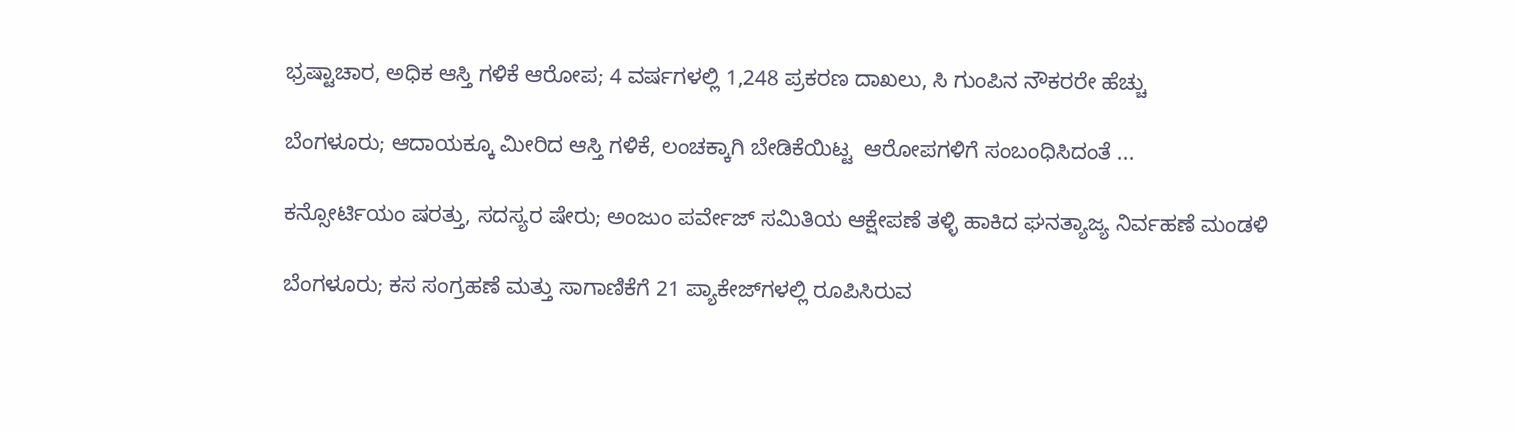ಭ್ರಷ್ಟಾಚಾರ, ಅಧಿಕ ಆಸ್ತಿ ಗಳಿಕೆ ಆರೋಪ; 4 ವರ್ಷಗಳಲ್ಲಿ 1,248 ಪ್ರಕರಣ ದಾಖಲು, ಸಿ ಗುಂಪಿನ ನೌಕರರೇ ಹೆಚ್ಚು

ಬೆಂಗಳೂರು; ಆದಾಯಕ್ಕೂ ಮೀರಿದ ಆಸ್ತಿ ಗಳಿಕೆ, ಲಂಚಕ್ಕಾಗಿ ಬೇಡಿಕೆಯಿಟ್ಟ  ಆರೋಪಗಳಿಗೆ ಸಂಬಂಧಿಸಿದಂತೆ ...

ಕನ್ಸೋರ್ಟಿಯಂ ಷರತ್ತು, ಸದಸ್ಯರ ಷೇರು; ಅಂಜುಂ ಪರ್ವೇಜ್ ಸಮಿತಿಯ ಆಕ್ಷೇಪಣೆ ತಳ್ಳಿ ಹಾಕಿದ ಘನತ್ಯಾಜ್ಯ ನಿರ್ವಹಣೆ ಮಂಡಳಿ

ಬೆಂಗಳೂರು; ಕಸ ಸಂಗ್ರಹಣೆ ಮತ್ತು ಸಾಗಾಣಿಕೆಗೆ 21 ಪ್ಯಾಕೇಜ್‌ಗಳಲ್ಲಿ ರೂಪಿಸಿರುವ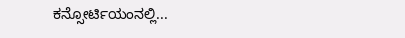ಕನ್ಸೋರ್ಟಿಯಂನಲ್ಲಿ...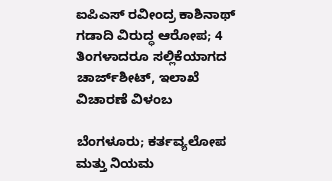ಐಪಿಎಸ್ ರವೀಂದ್ರ ಕಾಶಿನಾಥ್ ಗಡಾದಿ ವಿರುದ್ಧ ಆರೋಪ; 4 ತಿಂಗಳಾದರೂ ಸಲ್ಲಿಕೆಯಾಗದ ಚಾರ್ಜ್‌ಶೀಟ್‌, ಇಲಾಖೆ ವಿಚಾರಣೆ ವಿಳಂಬ

ಬೆಂಗಳೂರು; ಕರ್ತವ್ಯಲೋಪ ಮತ್ತು ನಿಯಮ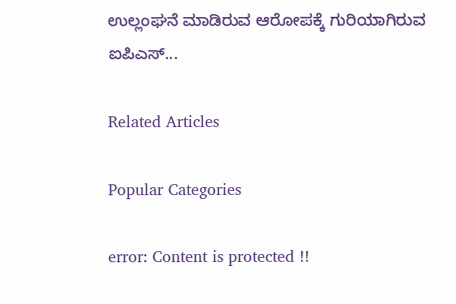ಉಲ್ಲಂಘನೆ ಮಾಡಿರುವ ಆರೋಪಕ್ಕೆ ಗುರಿಯಾಗಿರುವ ಐಪಿಎಸ್...

Related Articles

Popular Categories

error: Content is protected !!